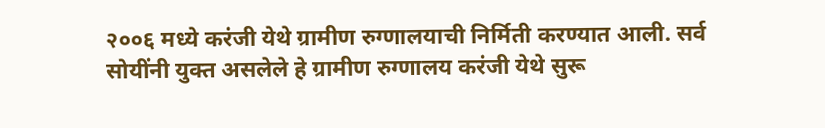२००६ मध्ये करंजी येथे ग्रामीण रुग्णालयाची निर्मिती करण्यात आली. सर्व सोयींनी युक्त असलेले हे ग्रामीण रुग्णालय करंजी येथे सुरू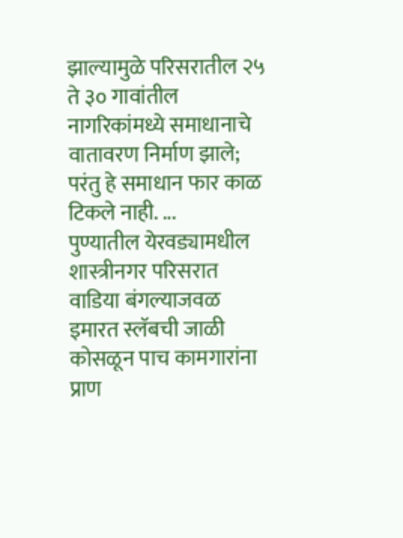झाल्यामुळे परिसरातील २५ ते ३० गावांतील नागरिकांमध्ये समाधानाचे वातावरण निर्माण झाले; परंतु हे समाधान फार काळ टिकले नाही. ...
पुण्यातील येरवड्यामधील शास्त्रीनगर परिसरात वाडिया बंगल्याजवळ इमारत स्लॅबची जाळी कोसळून पाच कामगारांना प्राण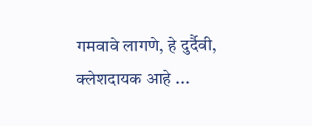गमवावे लागणे, हे दुर्दैवी, क्लेशदायक आहे ...